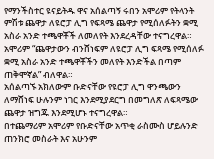የማንችስተር ዩናይትዱ ዋና አሰልጣኝ ሩበን አሞሪም የትላንት ምሽቱ ጨዋታ ለዩሮፓ ሊግ የፍጻሜ ጨዋታ የሚሰለፉትን ቋሚ አስራ አንድ ተጫዋቾች ለመለየት እንደረዳቸው ተናግረዋል።
አሞሪም “ጨዋታውን ብንሸነፍም ለዩሮፓ ሊግ ፍጻሜ የሚሰለፉ ቋሚ አስራ አንድ ተጫዋቾችን መለየት እንድችል በጣም ጠቅሞኛል” ብለዋል።
አሰልጣኙ አክለውም ቡድናቸው የዩሮፓ ሊግ ዋንጫውን ለማሸነፍ ሁሉንም ነገር እንደሚያደርግ በመግለጽ ለፍጻሜው ጨዋታ ዝግጁ እንደሚሆኑ ተናግረዋል።
በተጨማሪም አሞሪም የቡድናቸው አጥቂ ራስሙስ ሆይሉንድ ጠንክሮ መስራት እና አሁንም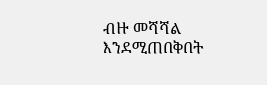ብዙ መሻሻል እንደሚጠበቅበት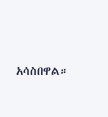አሳስበዋል።